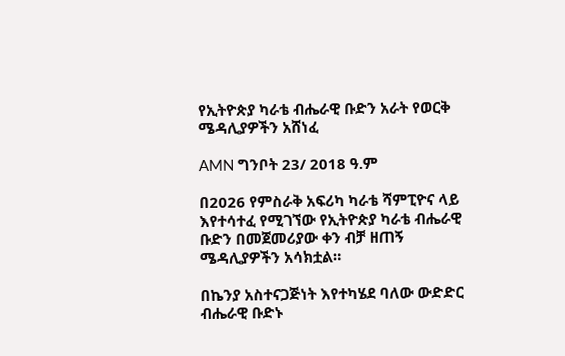የኢትዮጵያ ካራቴ ብሔራዊ ቡድን አራት የወርቅ ሜዳሊያዎችን አሸነፈ

AMN ግንቦት 23/ 2018 ዓ.ም

በ2026 የምስራቅ አፍሪካ ካራቴ ሻምፒዮና ላይ እየተሳተፈ የሚገኘው የኢትዮጵያ ካራቴ ብሔራዊ ቡድን በመጀመሪያው ቀን ብቻ ዘጠኝ ሜዳሊያዎችን አሳክቷል።

በኬንያ አስተናጋጅነት እየተካሄደ ባለው ውድድር ብሔራዊ ቡድኑ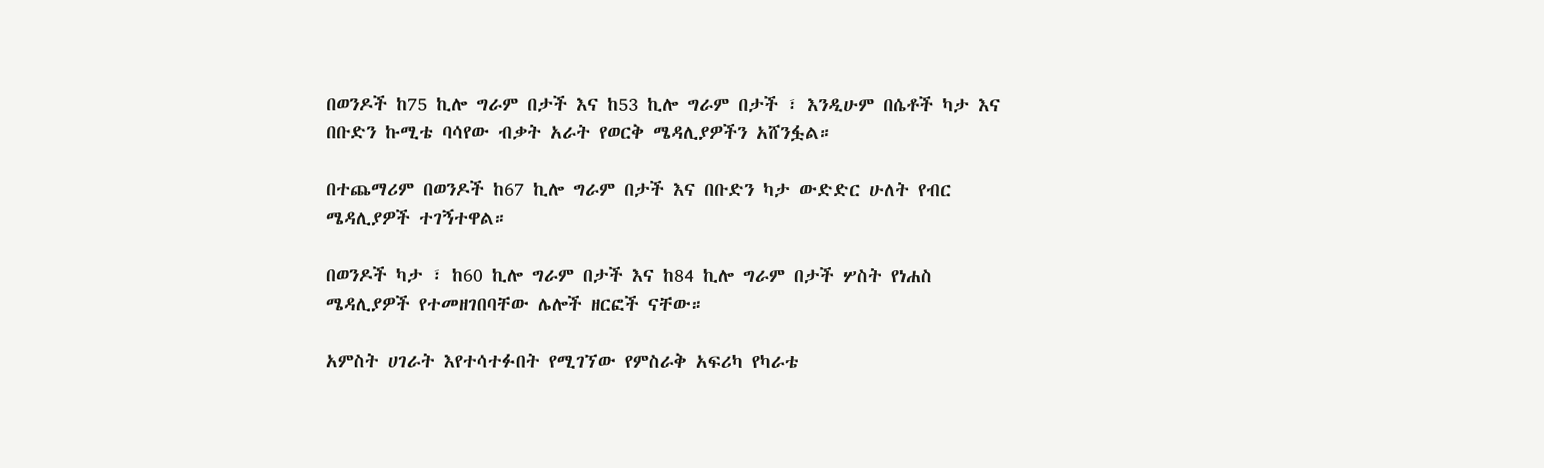በወንዶች ከ75 ኪሎ ግራም በታች እና ከ53 ኪሎ ግራም በታች ፣ እንዲሁም በሴቶች ካታ እና በቡድን ኩሚቴ ባሳየው ብቃት አራት የወርቅ ሜዳሊያዎችን አሸንፏል።

በተጨማሪም በወንዶች ከ67 ኪሎ ግራም በታች እና በቡድን ካታ ውድድር ሁለት የብር ሜዳሊያዎች ተገኝተዋል።

በወንዶች ካታ ፣ ከ60 ኪሎ ግራም በታች እና ከ84 ኪሎ ግራም በታች ሦስት የነሐስ ሜዳሊያዎች የተመዘገበባቸው ሌሎች ዘርፎች ናቸው።

አምስት ሀገራት እየተሳተፉበት የሚገኘው የምስራቅ አፍሪካ የካራቴ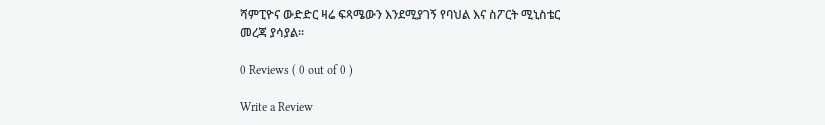ሻምፒዮና ውድድር ዛሬ ፍጻሜውን እንደሚያገኝ የባህል እና ስፖርት ሚኒስቴር መረጃ ያሳያል።

0 Reviews ( 0 out of 0 )

Write a Review